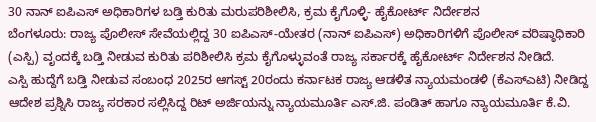30 ನಾನ್ ಐಪಿಎಸ್ ಅಧಿಕಾರಿಗಳ ಬಡ್ತಿ ಕುರಿತು ಮರುಪರಿಶೀಲಿಸಿ, ಕ್ರಮ ಕೈಗೊಳ್ಳಿ- ಹೈಕೋರ್ಟ್ ನಿರ್ದೇಶನ
ಬೆಂಗಳೂರು: ರಾಜ್ಯ ಪೊಲೀಸ್ ಸೇವೆಯಲ್ಲಿದ್ದ 30 ಐಪಿಎಸ್-ಯೇತರ (ನಾನ್ ಐಪಿಎಸ್) ಅಧಿಕಾರಿಗಳಿಗೆ ಪೊಲೀಸ್ ವರಿಷ್ಠಾಧಿಕಾರಿ (ಎಸ್ಪಿ) ವೃಂದಕ್ಕೆ ಬಡ್ತಿ ನೀಡುವ ಕುರಿತು ಪರಿಶೀಲಿಸಿ ಕ್ರಮ ಕೈಗೊಳ್ಳುವಂತೆ ರಾಜ್ಯ ಸರ್ಕಾರಕ್ಕೆ ಹೈಕೋರ್ಟ್ ನಿರ್ದೇಶನ ನೀಡಿದೆ.
ಎಸ್ಪಿ ಹುದ್ದೆಗೆ ಬಡ್ತಿ ನೀಡುವ ಸಂಬಂಧ 2025ರ ಆಗಸ್ಟ್ 20ರಂದು ಕರ್ನಾಟಕ ರಾಜ್ಯ ಆಡಳಿತ ನ್ಯಾಯಮಂಡಳಿ (ಕೆಎಸ್ಎಟಿ) ನೀಡಿದ್ದ ಆದೇಶ ಪ್ರಶ್ನಿಸಿ ರಾಜ್ಯ ಸರಕಾರ ಸಲ್ಲಿಸಿದ್ದ ರಿಟ್ ಅರ್ಜಿಯನ್ನು ನ್ಯಾಯಮೂರ್ತಿ ಎಸ್.ಜಿ. ಪಂಡಿತ್ ಹಾಗೂ ನ್ಯಾಯಮೂರ್ತಿ ಕೆ.ವಿ.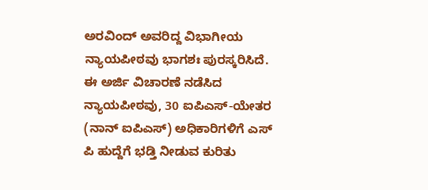ಅರವಿಂದ್ ಅವರಿದ್ದ ವಿಭಾಗೀಯ ನ್ಯಾಯಪೀಠವು ಭಾಗಶಃ ಪುರಸ್ಕರಿಸಿದೆ.
ಈ ಅರ್ಜಿ ವಿಚಾರಣೆ ನಡೆಸಿದ ನ್ಯಾಯಪೀಠವು, 30 ಐಪಿಎಸ್-ಯೇತರ (ನಾನ್ ಐಪಿಎಸ್) ಅಧಿಕಾರಿಗಳಿಗೆ ಎಸ್ ಪಿ ಹುದ್ದೆಗೆ ಭಡ್ತಿ ನೀಡುವ ಕುರಿತು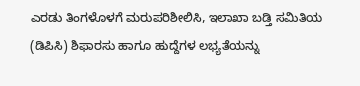ಎರಡು ತಿಂಗಳೊಳಗೆ ಮರುಪರಿಶೀಲಿಸಿ, ಇಲಾಖಾ ಬಡ್ತಿ ಸಮಿತಿಯ (ಡಿಪಿಸಿ) ಶಿಫಾರಸು ಹಾಗೂ ಹುದ್ದೆಗಳ ಲಭ್ಯತೆಯನ್ನು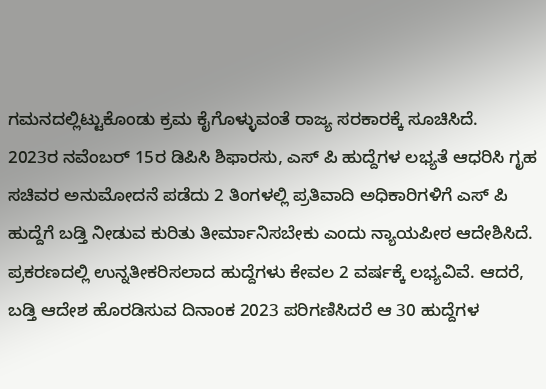ಗಮನದಲ್ಲಿಟ್ಟುಕೊಂಡು ಕ್ರಮ ಕೈಗೊಳ್ಳುವಂತೆ ರಾಜ್ಯ ಸರಕಾರಕ್ಕೆ ಸೂಚಿಸಿದೆ.
2023ರ ನವೆಂಬರ್ 15ರ ಡಿಪಿಸಿ ಶಿಫಾರಸು, ಎಸ್ ಪಿ ಹುದ್ದೆಗಳ ಲಭ್ಯತೆ ಆಧರಿಸಿ ಗೃಹ ಸಚಿವರ ಅನುಮೋದನೆ ಪಡೆದು 2 ತಿಂಗಳಲ್ಲಿ ಪ್ರತಿವಾದಿ ಅಧಿಕಾರಿಗಳಿಗೆ ಎಸ್ ಪಿ ಹುದ್ದೆಗೆ ಬಡ್ತಿ ನೀಡುವ ಕುರಿತು ತೀರ್ಮಾನಿಸಬೇಕು ಎಂದು ನ್ಯಾಯಪೀಠ ಆದೇಶಿಸಿದೆ. ಪ್ರಕರಣದಲ್ಲಿ ಉನ್ನತೀಕರಿಸಲಾದ ಹುದ್ದೆಗಳು ಕೇವಲ 2 ವರ್ಷಕ್ಕೆ ಲಭ್ಯವಿವೆ. ಆದರೆ, ಬಡ್ತಿ ಆದೇಶ ಹೊರಡಿಸುವ ದಿನಾಂಕ 2023 ಪರಿಗಣಿಸಿದರೆ ಆ 30 ಹುದ್ದೆಗಳ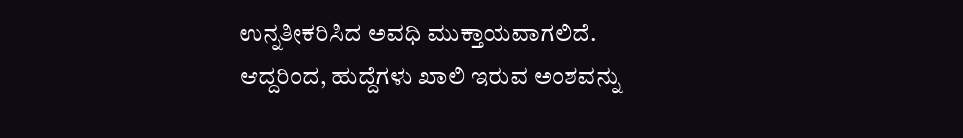ಉನ್ನತೀಕರಿಸಿದ ಅವಧಿ ಮುಕ್ತಾಯವಾಗಲಿದೆ. ಆದ್ದರಿಂದ, ಹುದ್ದೆಗಳು ಖಾಲಿ ಇರುವ ಅಂಶವನ್ನು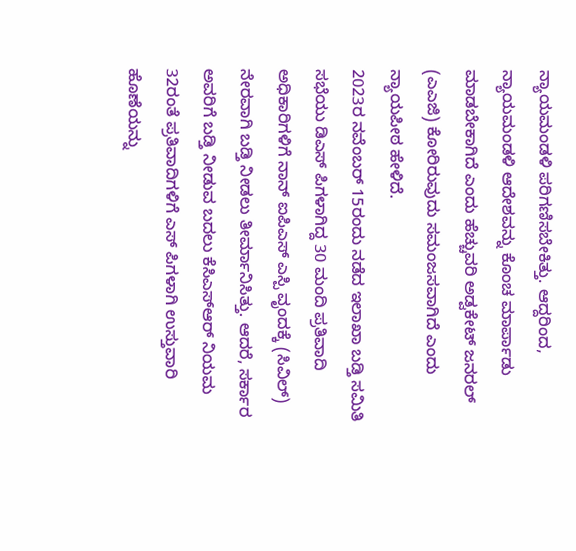ನ್ಯಾಯಮಂಡಳಿ ಪರಿಗಣಿಸಬೇಕಿತ್ತು. ಆದ್ದರಿಂದ, ನ್ಯಾಯಮಂಡಳಿ ಆದೇಶವನ್ನು ಕೊಂಚ ಮಾರ್ಪಾಡು ಮಾಡಬೇಕಾಗಿದೆ ಎಂದು ಹೆಚ್ಚುವರಿ ಅಡ್ವಕೇಟ್ ಜನರಲ್ (ಎಎಜಿ) ಕೋರಿರುವುದು ಸಮಂಜಸವಾಗಿದೆ ಎಂದು ನ್ಯಾಯಪೀಠ ಹೇಳಿದೆ.
2023ರ ನವೆಂಬರ್ 15ರಂದು ನಡೆದ ಇಲಾಖಾ ಬಡ್ತಿ ಸಮಿತಿ ಸಭೆಯು ಡಿಎಸ್ ಪಿಗಳಾಗಿದ್ದ 30 ಮಂದಿ ಪ್ರತಿವಾದಿ ಅಧಿಕಾರಿಗಳಿಗೆ ನಾನ್ ಐಪಿಎಸ್ ಎಸ್ಪಿ ವೃಂದಕ್ಕೆ (ಸಿವಿಲ್) ನೇರವಾಗಿ ಬಡ್ತಿ ನೀಡಲು ತೀರ್ಮಾನಿಸಿತ್ತು. ಆದರೆ, ಸರ್ಕಾರ ಅವರಿಗೆ ಬಡ್ತಿ ನೀಡುವ ಬದಲು ಕೆಸಿಎಸ್ಆರ್ ನಿಯಮ 32ರಂತೆ ಪ್ರತಿವಾದಿಗಳಿಗೆ ಎಸ್ ಪಿಗಳಾಗಿ ಉಸ್ತುವಾರಿ ಹೊಣೆಯನ್ನು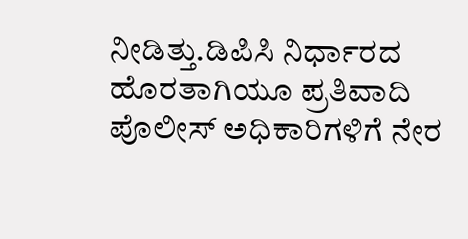ನೀಡಿತ್ತು.ಡಿಪಿಸಿ ನಿರ್ಧಾರದ ಹೊರತಾಗಿಯೂ ಪ್ರತಿವಾದಿ ಪೊಲೀಸ್ ಅಧಿಕಾರಿಗಳಿಗೆ ನೇರ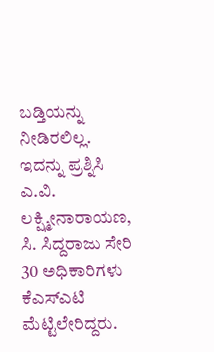ಬಡ್ತಿಯನ್ನು ನೀಡಿರಲಿಲ್ಲ.
ಇದನ್ನು ಪ್ರಶ್ನಿಸಿ ಎ.ವಿ. ಲಕ್ಷ್ಮೀನಾರಾಯಣ, ಸಿ. ಸಿದ್ದರಾಜು ಸೇರಿ 30 ಅಧಿಕಾರಿಗಳು ಕೆಎಸ್ಎಟಿ ಮೆಟ್ಟಿಲೇರಿದ್ದರು.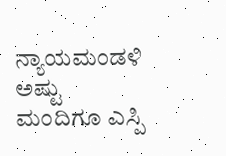ನ್ಯಾಯಮಂಡಳಿ ಅಷ್ಟು ಮಂದಿಗೂ ಎಸ್ಪಿ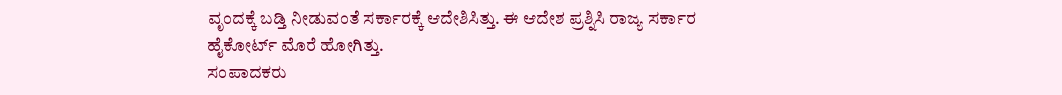ವೃಂದಕ್ಕೆ ಬಡ್ತಿ ನೀಡುವಂತೆ ಸರ್ಕಾರಕ್ಕೆ ಆದೇಶಿಸಿತ್ತು. ಈ ಆದೇಶ ಪ್ರಶ್ನಿಸಿ ರಾಜ್ಯ ಸರ್ಕಾರ ಹೈಕೋರ್ಟ್ ಮೊರೆ ಹೋಗಿತ್ತು.
ಸಂಪಾದಕರು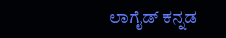ಲಾಗೈಡ್ ಕನ್ನಡ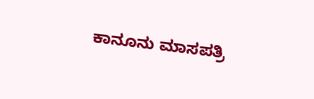ಕಾನೂನು ಮಾಸಪತ್ರಿ